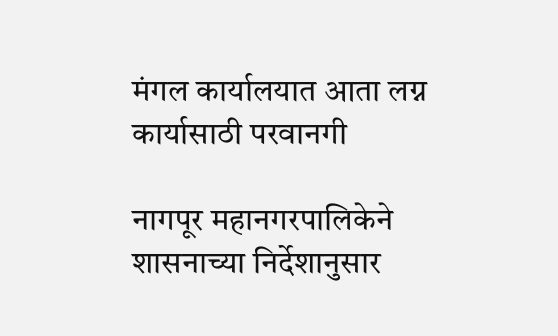मंगल कार्यालयात आता लग्न कार्यासाठी परवानगी

नागपूर महानगरपालिकेने शासनाच्या निर्देशानुसार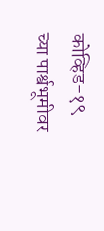कोव्हिड-१९ च्या पार्श्वभूमीवर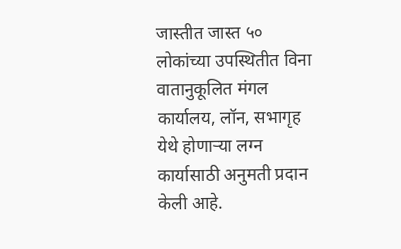जास्तीत जास्त ५० लोकांच्या उपस्थितीत विना वातानुकूलित मंगल कार्यालय, लॉन, सभागृह येथे होणाऱ्या लग्न कार्यासाठी अनुमती प्रदान केली आहे.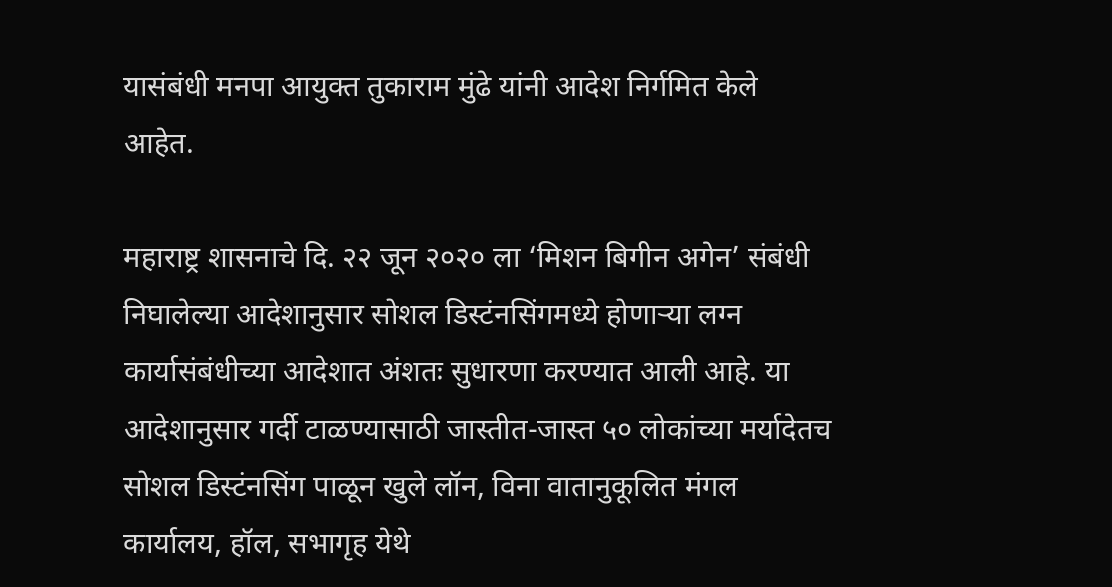यासंबंधी मनपा आयुक्त तुकाराम मुंढे यांनी आदेश निर्गमित केले आहेत.

महाराष्ट्र शासनाचे दि. २२ जून २०२० ला ‘मिशन बिगीन अगेन’ संबंधी निघालेल्या आदेशानुसार सोशल डिस्टंनसिंगमध्ये होणाऱ्या लग्न कार्यासंबंधीच्या आदेशात अंशतः सुधारणा करण्यात आली आहे. या आदेशानुसार गर्दी टाळण्यासाठी जास्तीत-जास्त ५० लोकांच्या मर्यादेतच सोशल डिस्टंनसिंग पाळून खुले लॉन, विना वातानुकूलित मंगल कार्यालय, हॉल, सभागृह येथे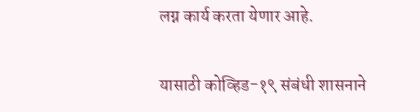लग्न कार्य करता येणार आहे.

यासाठी कोव्हिड-१९ संबंधी शासनाने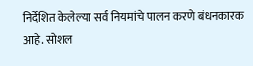निर्देशित केलेल्या सर्व नियमांचे पालन करणे बंधनकारक आहे. सोशल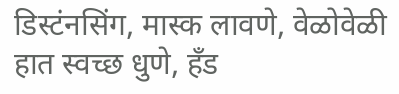डिस्टंनसिंग, मास्क लावणे, वेळोवेळी हात स्वच्छ धुणे, हँड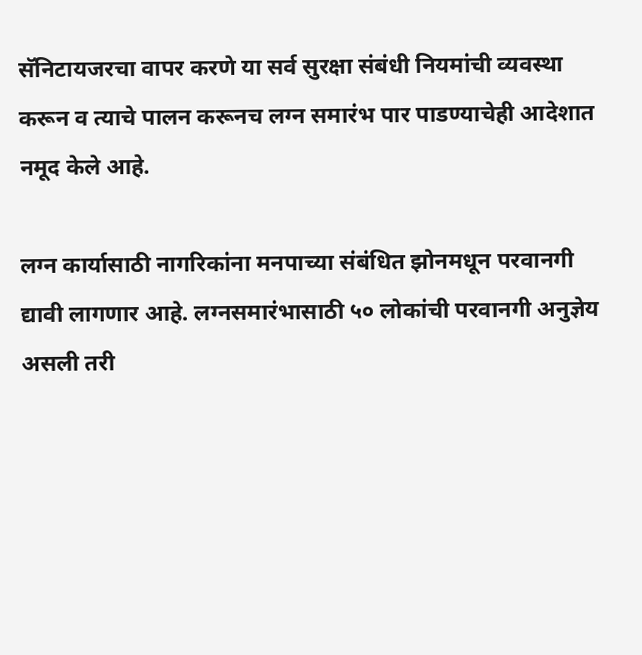सॅनिटायजरचा वापर करणे या सर्व सुरक्षा संबंधी नियमांची व्यवस्था करून व त्याचे पालन करूनच लग्न समारंभ पार पाडण्याचेही आदेशात नमूद केले आहे.

लग्न कार्यासाठी नागरिकांना मनपाच्या संबंधित झोनमधून परवानगी द्यावी लागणार आहे. लग्नसमारंभासाठी ५० लोकांची परवानगी अनुज्ञेय असली तरी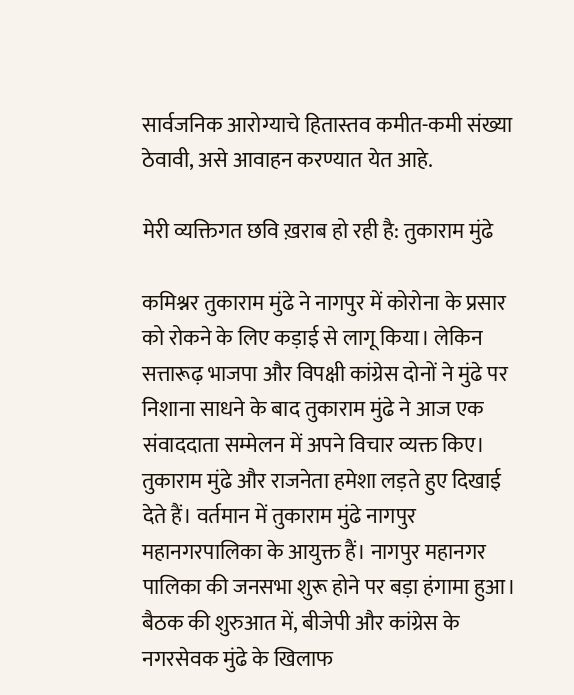सार्वजनिक आरोग्याचे हितास्तव कमीत-कमी संख्या ठेवावी, असे आवाहन करण्यात येत आहे.

मेरी व्यक्तिगत छवि ख़राब हो रही है: तुकाराम मुंढे

कमिश्नर तुकाराम मुंढे ने नागपुर में कोरोना के प्रसार को रोकने के लिए कड़ाई से लागू किया। लेकिन सत्तारूढ़ भाजपा और विपक्षी कांग्रेस दोनों ने मुंढे पर निशाना साधने के बाद तुकाराम मुंढे ने आज एक संवाददाता सम्मेलन में अपने विचार व्यक्त किए। तुकाराम मुंढे और राजनेता हमेशा लड़ते हुए दिखाई देते हैं। वर्तमान में तुकाराम मुंढे नागपुर महानगरपालिका के आयुक्त हैं। नागपुर महानगर पालिका की जनसभा शुरू होने पर बड़ा हंगामा हुआ। बैठक की शुरुआत में, बीजेपी और कांग्रेस के नगरसेवक मुंढे के खिलाफ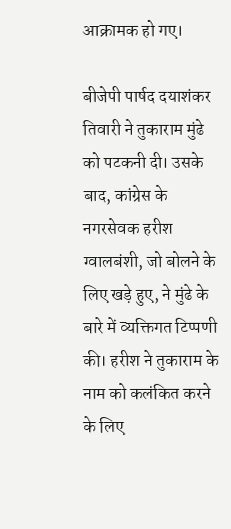आक्रामक हो गए।

बीजेपी पार्षद दयाशंकर तिवारी ने तुकाराम मुंढे को पटकनी दी। उसके बाद, कांग्रेस के नगरसेवक हरीश ग्वालबंशी, जो बोलने के लिए खड़े हुए, ने मुंढे के बारे में व्यक्तिगत टिप्पणी की। हरीश ने तुकाराम के नाम को कलंकित करने के लिए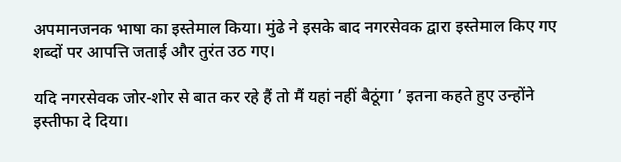अपमानजनक भाषा का इस्तेमाल किया। मुंढे ने इसके बाद नगरसेवक द्वारा इस्तेमाल किए गए शब्दों पर आपत्ति जताई और तुरंत उठ गए।

यदि नगरसेवक जोर-शोर से बात कर रहे हैं तो मैं यहां नहीं बैठूंगा ’ इतना कहते हुए उन्होंने इस्तीफा दे दिया।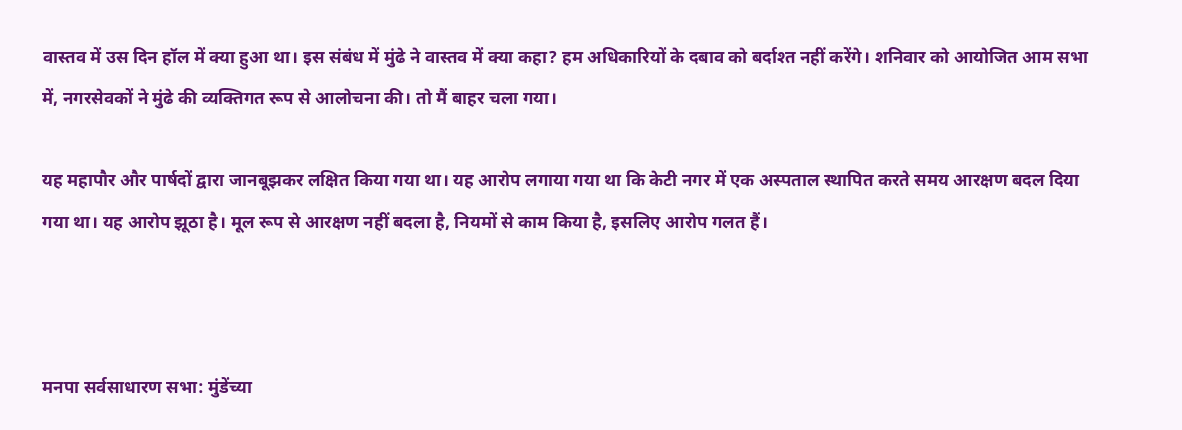वास्तव में उस दिन हॉल में क्या हुआ था। इस संबंध में मुंढे ने वास्तव में क्या कहा? हम अधिकारियों के दबाव को बर्दाश्त नहीं करेंगे। शनिवार को आयोजित आम सभा में, नगरसेवकों ने मुंढे की व्यक्तिगत रूप से आलोचना की। तो मैं बाहर चला गया।

यह महापौर और पार्षदों द्वारा जानबूझकर लक्षित किया गया था। यह आरोप लगाया गया था कि केटी नगर में एक अस्पताल स्थापित करते समय आरक्षण बदल दिया गया था। यह आरोप झूठा है। मूल रूप से आरक्षण नहीं बदला है, नियमों से काम किया है, इसलिए आरोप गलत हैं।



मनपा सर्वसाधारण सभा: मुंडेंच्या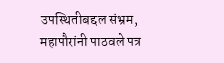उपस्थितीबद्दल संभ्रम, महापौरांनी पाठवले पत्र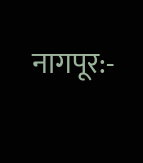नागपूर:-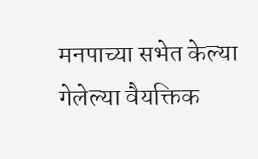मनपाच्या सभेत केल्या गेलेल्या वैयक्तिक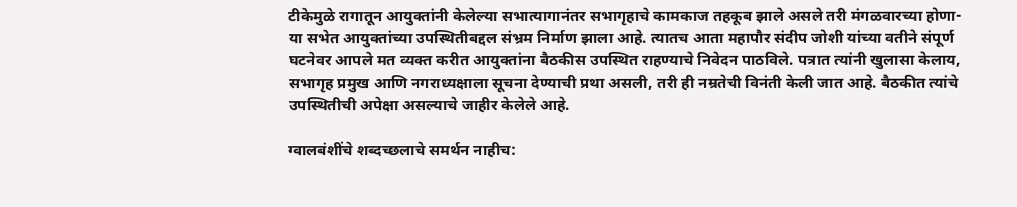टीकेमुळे रागातून आयुक्तांनी केलेल्या सभात्यागानंतर सभागृहाचे कामकाज तहकूब झाले असले तरी मंगळवारच्या होणा-या सभेत आयुक्तांच्या उपस्थितीबद्दल संभ्रम निर्माण झाला आहे. त्यातच आता महापौर संदीप जोशी यांच्या वतीने संपूर्ण घटनेवर आपले मत व्यक्त करीत आयुक्तांना बैठकीस उपस्थित राहण्याचे निवेदन पाठविले. पत्रात त्यांनी खुलासा केलाय, सभागृह प्रमुख आणि नगराध्यक्षाला सूचना देण्याची प्रथा असली, तरी ही नम्रतेची विनंती केली जात आहे. बैठकीत त्यांचे उपस्थितीची अपेक्षा असल्याचे जाहीर केलेले आहे.

ग्वालबंशींचे शब्दच्छलाचे समर्थन नाहीच: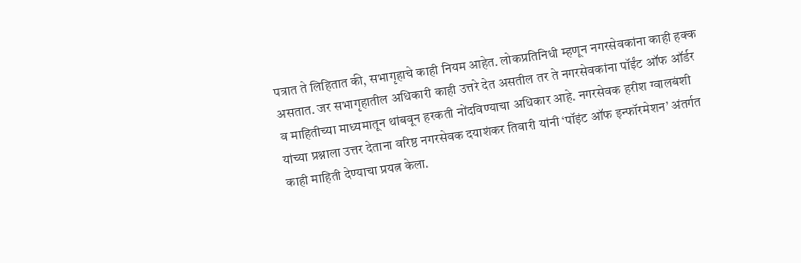पत्रात ते लिहितात की, सभागृहाचे काही नियम आहेत. लोकप्रतिनिधी म्हणून नगरसेवकांना काही हक्क असतात. जर सभागृहातील अधिकारी काही उत्तरे देत असतील तर ते नगरसेवकांना पॉईंट ऑफ ऑर्डर व माहितीच्या माध्यमातून थांबवून हरकती नोंदविण्याचा अधिकार आहे. नगरसेवक हरीश ग्वालबंशी यांच्या प्रश्नाला उत्तर देताना वरिष्ठ नगरसेवक दयाशंकर तिवारी यांनी ‘पॉइंट ऑफ इन्फॉरमेशन’ अंतर्गत काही माहिती देण्याचा प्रयत्न केला.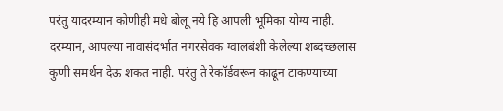परंतु यादरम्यान कोणीही मधे बोलू नये हि आपली भूमिका योग्य नाही. दरम्यान, आपल्या नावासंदर्भात नगरसेवक ग्वालबंशी केलेल्या शब्दच्छलास कुणी समर्थन देऊ शकत नाही. परंतु ते रेकॉर्डवरून काढून टाकण्याच्या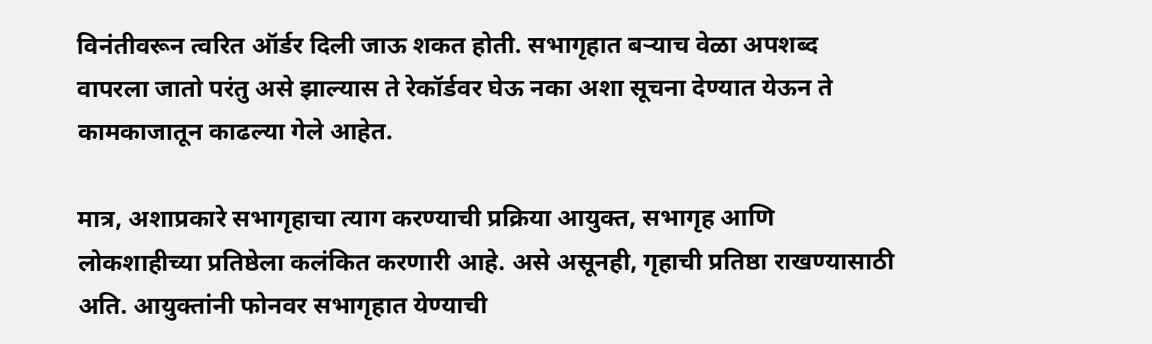विनंतीवरून त्वरित ऑर्डर दिली जाऊ शकत होती. सभागृहात बर्‍याच वेळा अपशब्द वापरला जातो परंतु असे झाल्यास ते रेकॉर्डवर घेऊ नका अशा सूचना देण्यात येऊन ते कामकाजातून काढल्या गेले आहेत.

मात्र, अशाप्रकारे सभागृहाचा त्याग करण्याची प्रक्रिया आयुक्त, सभागृह आणि लोकशाहीच्या प्रतिष्ठेला कलंकित करणारी आहे. असे असूनही, गृहाची प्रतिष्ठा राखण्यासाठी अति. आयुक्तांनी फोनवर सभागृहात येण्याची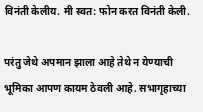विनंती केलीय. मी स्वत: फोन करत विनंती केली.

परंतु जेथे अपमान झाला आहे तेथे न येण्याची भूमिका आपण कायम ठेवली आहे. सभागृहाच्या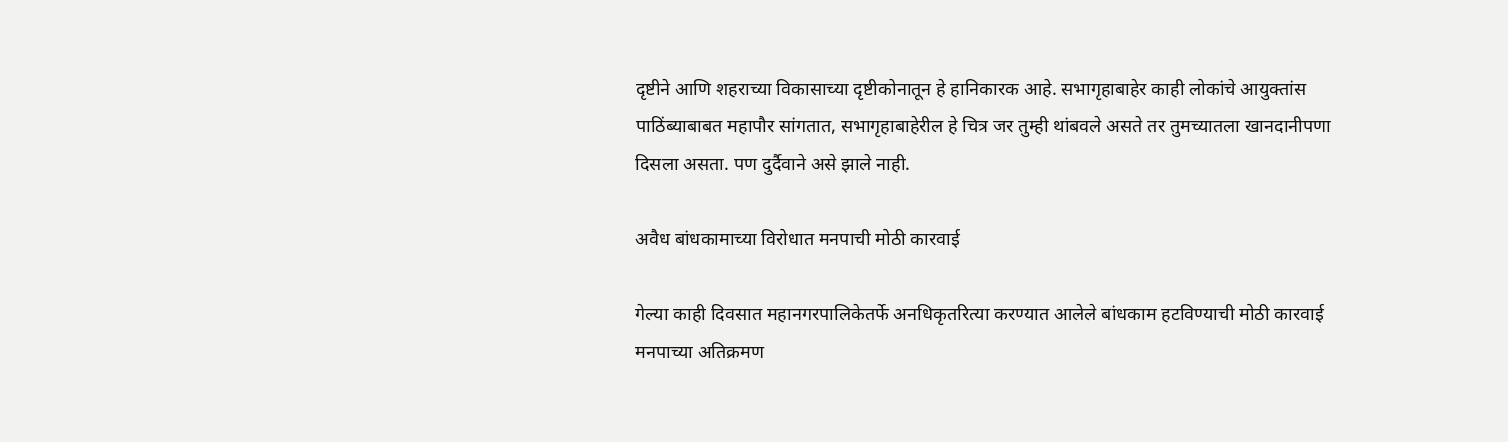दृष्टीने आणि शहराच्या विकासाच्या दृष्टीकोनातून हे हानिकारक आहे. सभागृहाबाहेर काही लोकांचे आयुक्तांस पाठिंब्याबाबत महापौर सांगतात, सभागृहाबाहेरील हे चित्र जर तुम्ही थांबवले असते तर तुमच्यातला खानदानीपणा दिसला असता. पण दुर्दैवाने असे झाले नाही.

अवैध बांधकामाच्या विरोधात मनपाची मोठी कारवाई

गेल्या काही दिवसात महानगरपालिकेतर्फे अनधिकृतरित्या करण्यात आलेले बांधकाम हटविण्याची मोठी कारवाई मनपाच्या अतिक्रमण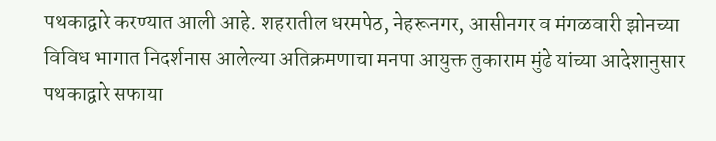पथकाद्वारे करण्यात आली आहे. शहरातील धरमपेठ, नेहरूनगर, आसीनगर व मंगळवारी झोनच्या विविध भागात निदर्शनास आलेल्या अतिक्रमणाचा मनपा आयुक्त तुकाराम मुंढे यांच्या आदेशानुसार पथकाद्वारे सफाया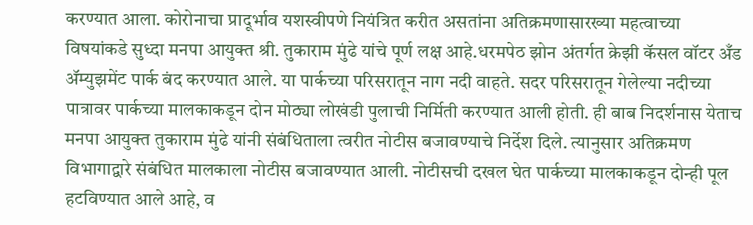करण्यात आला. कोरोनाचा प्रादूर्भाव यशस्वीपणे नियंत्रित करीत असतांना अतिक्रमणासारख्या महत्वाच्या विषयांकडे सुध्दा मनपा आयुक्त श्री. तुकाराम मुंढे यांचे पूर्ण लक्ष आहे.धरमपेठ झोन अंतर्गत क्रेझी कॅसल वॉटर अँड ॲम्युझमेंट पार्क बंद करण्यात आले. या पार्कच्या परिसरातून नाग नदी वाहते. सदर परिसरातून गेलेल्या नदीच्या पात्रावर पार्कच्या मालकाकडून दोन मोठ्या लोखंडी पुलाची निर्मिती करण्यात आली होती. ही बाब निदर्शनास येताच मनपा आयुक्त तुकाराम मुंढे यांनी संबंधिताला त्वरीत नोटीस बजावण्याचे निर्देश दिले. त्यानुसार अतिक्रमण विभागाद्वारे संबंधित मालकाला नोटीस बजावण्यात आली. नोटीसची दखल घेत पार्कच्या मालकाकडून दोन्ही पूल हटविण्यात आले आहे, व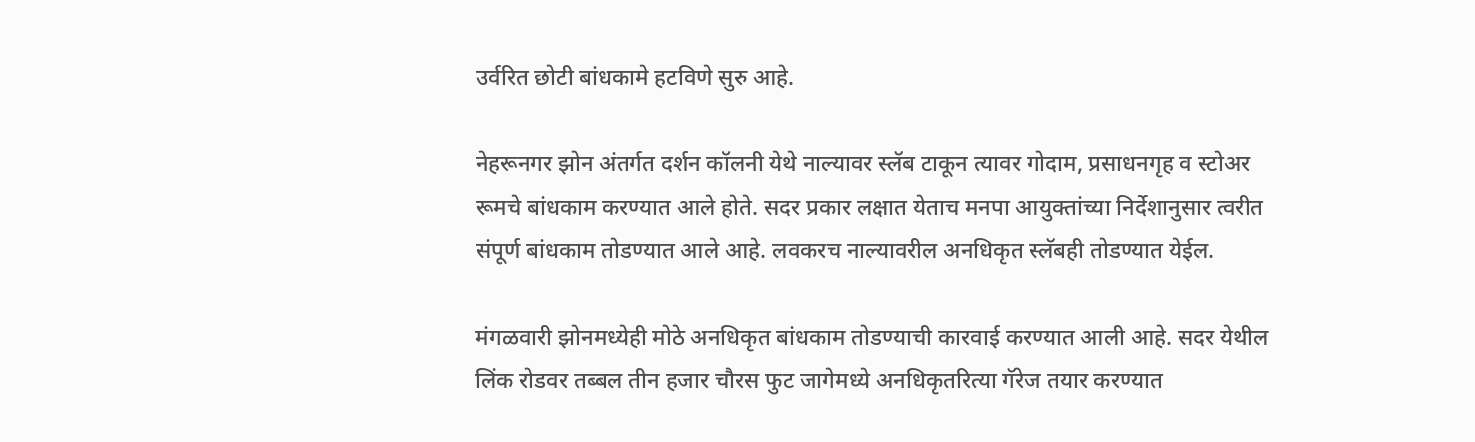उर्वरित छोटी बांधकामे हटविणे सुरु आहे.

नेहरूनगर झोन अंतर्गत दर्शन कॉलनी येथे नाल्यावर स्लॅब टाकून त्यावर गोदाम, प्रसाधनगृह व स्टोअर रूमचे बांधकाम करण्यात आले होते. सदर प्रकार लक्षात येताच मनपा आयुक्तांच्या निर्देशानुसार त्वरीत संपूर्ण बांधकाम तोडण्यात आले आहे. लवकरच नाल्यावरील अनधिकृत स्लॅबही तोडण्यात येईल.

मंगळवारी झोनमध्येही मोठे अनधिकृत बांधकाम तोडण्याची कारवाई करण्यात आली आहे. सदर येथील लिंक रोडवर तब्बल तीन हजार चौरस फुट जागेमध्ये अनधिकृतरित्या गॅरेज तयार करण्यात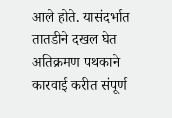आले होते. यासंदर्भात तातडीने दखल घेत अतिक्रमण पथकाने कारवाई करीत संपूर्ण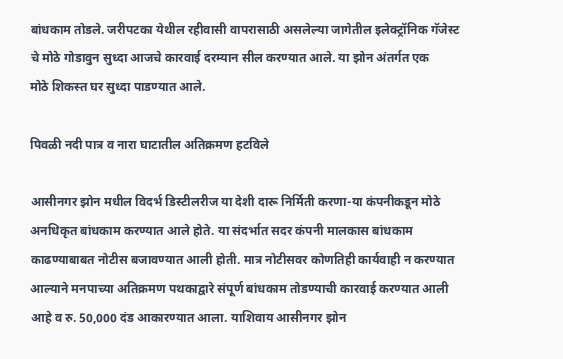बांधकाम तोडले. जरीपटका येथील रहीवासी वापरासाठी असलेल्या जागेतील इलेक्ट्रॉनिक गॅजेस्ट चे मोठे गोडावुन सुध्दा आजचे कारवाई दरम्यान सील करण्यात आले. या झोन अंतर्गत एक मोठे ‍शिकस्त घर सुध्दा पाडण्यात आले.

पिवळी नदी पात्र व नारा घाटातील अतिक्रमण हटविले

आसीनगर झोन मधील विदर्भ डिस्टीलरीज या देशी दारू निर्मिती करणा-या कंपनीकडून मोठे अनधिकृत बांधकाम करण्यात आले होते. या संदर्भात सदर कंपनी मालकास बांधकाम काढण्याबाबत नोटीस बजावण्यात आली होती. मात्र नोटीसवर कोणतिही कार्यवाही न करण्यात आल्याने मनपाच्या अतिक्रमण पथकाद्वारे संपूर्ण बांधकाम तोडण्याची कारवाई करण्यात आली आहे व रु. 50,000 दंड आकारण्यात आला. याशिवाय आसीनगर झोन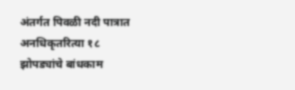अंतर्गत पिवळी नदी पात्रात अनधिकृतरित्या १८ झोपड्यांचे बांधकाम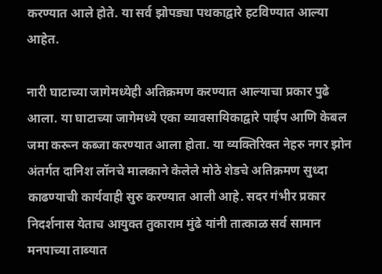करण्यात आले होते. या सर्व झोपड्या पथकाद्वारे हटविण्यात आल्या आहेत.

नारी घाटाच्या जागेमध्येही अतिक्रमण करण्यात आल्याचा प्रकार पुढे आला. या घाटाच्या जागेमध्ये एका व्यावसायिकाद्वारे पाईप आणि केबल जमा करून कब्जा करण्यात आला होता. या व्यक्तिरिक्त नेहरु नगर झोन अंतर्गत दानिश लॉनचे मालकाने केलेले मोठे शेडचे अतिक्रमण सुध्दा काढण्याची कार्यवाही सुरु करण्यात आली आहे. सदर गंभीर प्रकार निदर्शनास येताच आयुक्त तुकाराम मुंढे यांनी तात्काळ सर्व सामान मनपाच्या ताब्यात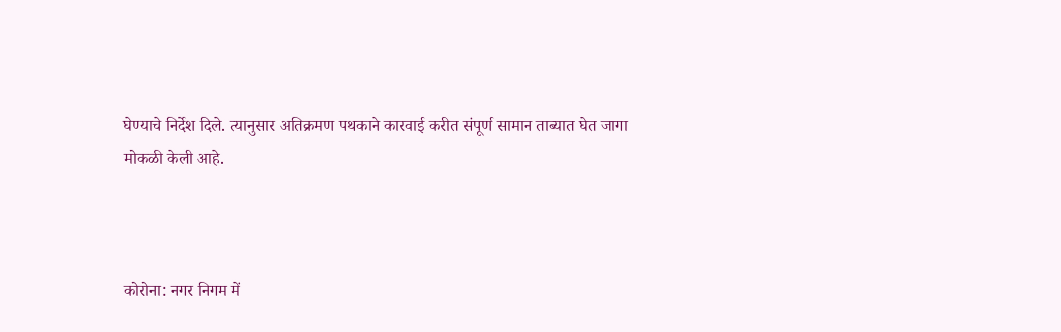घेण्याचे निर्देश दिले. त्यानुसार अतिक्रमण पथकाने कारवाई करीत संपूर्ण सामान ताब्यात घेत जागा मोकळी केली आहे.



कोरोना: नगर निगम में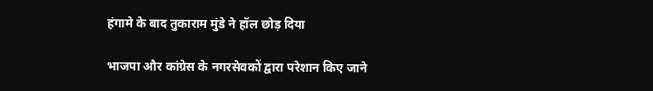हंगामे के बाद तुकाराम मुंडे ने हॉल छोड़ दिया

भाजपा और कांग्रेस के नगरसेवकों द्वारा परेशान किए जाने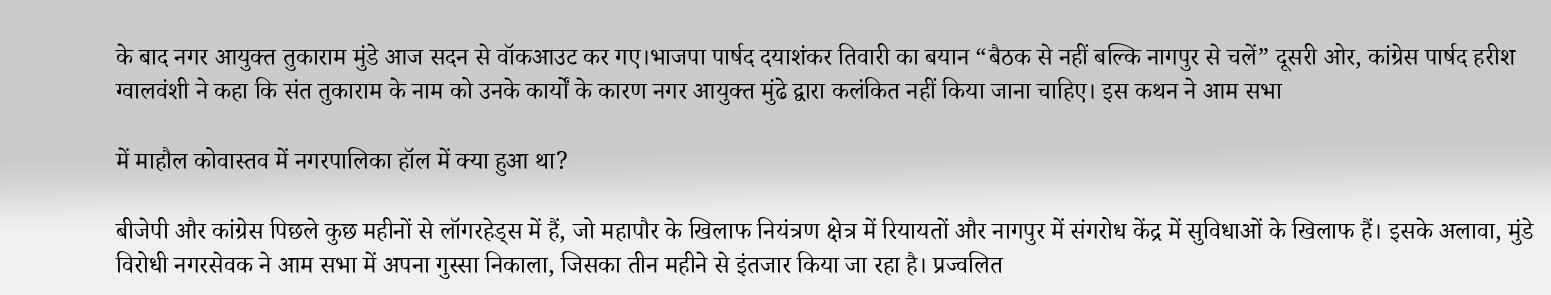के बाद नगर आयुक्त तुकाराम मुंडे आज सदन से वॉकआउट कर गए।भाजपा पार्षद दयाशंकर तिवारी का बयान “बैठक से नहीं बल्कि नागपुर से चलें” दूसरी ओर, कांग्रेस पार्षद हरीश ग्वालवंशी ने कहा कि संत तुकाराम के नाम को उनके कार्यों के कारण नगर आयुक्त मुंढे द्वारा कलंकित नहीं किया जाना चाहिए। इस कथन ने आम सभा

में माहौल कोवास्तव में नगरपालिका हॉल में क्या हुआ था?

बीजेपी और कांग्रेस पिछले कुछ महीनों से लॉगरहेड्स में हैं, जो महापौर के खिलाफ नियंत्रण क्षेत्र में रियायतों और नागपुर में संगरोध केंद्र में सुविधाओं के खिलाफ हैं। इसके अलावा, मुंडे विरोधी नगरसेवक ने आम सभा में अपना गुस्सा निकाला, जिसका तीन महीने से इंतजार किया जा रहा है। प्रज्वलित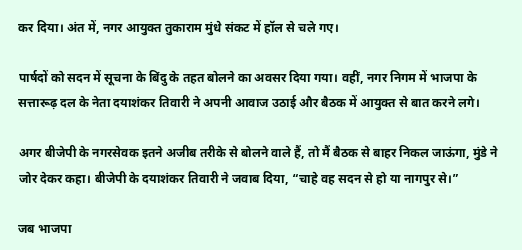कर दिया। अंत में, नगर आयुक्त तुकाराम मुंधे संकट में हॉल से चले गए।

पार्षदों को सदन में सूचना के बिंदु के तहत बोलने का अवसर दिया गया। वहीं, नगर निगम में भाजपा के सत्तारूढ़ दल के नेता दयाशंकर तिवारी ने अपनी आवाज उठाई और बैठक में आयुक्त से बात करने लगे।

अगर बीजेपी के नगरसेवक इतने अजीब तरीके से बोलने वाले हैं, तो मैं बैठक से बाहर निकल जाऊंगा, मुंडे ने जोर देकर कहा। बीजेपी के दयाशंकर तिवारी ने जवाब दिया, “चाहे वह सदन से हो या नागपुर से।”

जब भाजपा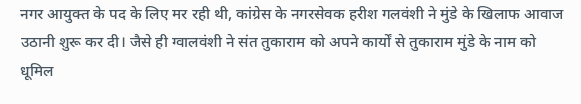नगर आयुक्त के पद के लिए मर रही थी, कांग्रेस के नगरसेवक हरीश गलवंशी ने मुंडे के खिलाफ आवाज उठानी शुरू कर दी। जैसे ही ग्वालवंशी ने संत तुकाराम को अपने कार्यों से तुकाराम मुंडे के नाम को धूमिल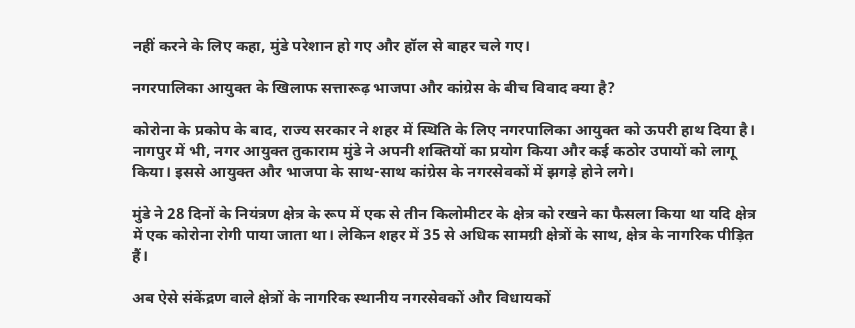नहीं करने के लिए कहा, मुंडे परेशान हो गए और हॉल से बाहर चले गए।

नगरपालिका आयुक्त के खिलाफ सत्तारूढ़ भाजपा और कांग्रेस के बीच विवाद क्या है?

कोरोना के प्रकोप के बाद, राज्य सरकार ने शहर में स्थिति के लिए नगरपालिका आयुक्त को ऊपरी हाथ दिया है। नागपुर में भी, नगर आयुक्त तुकाराम मुंडे ने अपनी शक्तियों का प्रयोग किया और कई कठोर उपायों को लागू किया। इससे आयुक्त और भाजपा के साथ-साथ कांग्रेस के नगरसेवकों में झगड़े होने लगे।

मुंडे ने 28 दिनों के नियंत्रण क्षेत्र के रूप में एक से तीन किलोमीटर के क्षेत्र को रखने का फैसला किया था यदि क्षेत्र में एक कोरोना रोगी पाया जाता था। लेकिन शहर में 35 से अधिक सामग्री क्षेत्रों के साथ, क्षेत्र के नागरिक पीड़ित हैं।

अब ऐसे संकेंद्रण वाले क्षेत्रों के नागरिक स्थानीय नगरसेवकों और विधायकों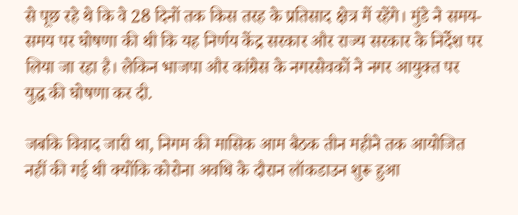से पूछ रहे थे कि वे 28 दिनों तक किस तरह के प्रतिसाद क्षेत्र में रहेंगे। मुंडे ने समय-समय पर घोषणा की थी कि यह निर्णय केंद्र सरकार और राज्य सरकार के निर्देश पर लिया जा रहा है। लेकिन भाजपा और कांग्रेस के नगरसेवकों ने नगर आयुक्त पर युद्ध की घोषणा कर दी.

जबकि विवाद जारी था, निगम की मासिक आम बैठक तीन महीने तक आयोजित नहीं की गई थी क्योंकि कोरोना अवधि के दौरान लॉकडाउन शुरू हुआ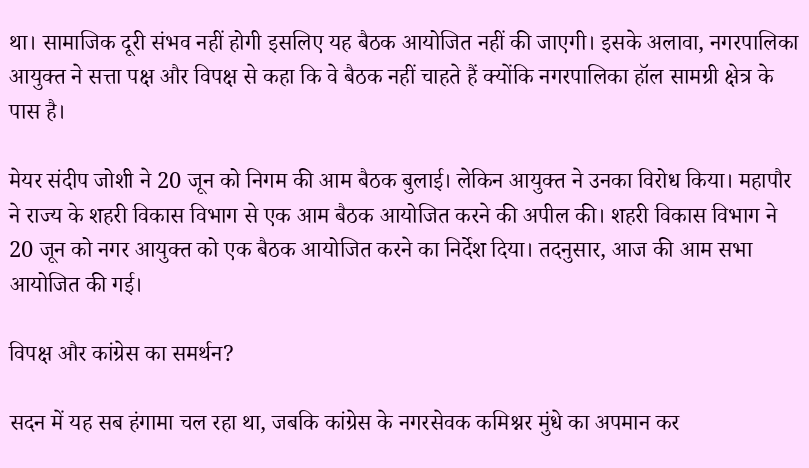था। सामाजिक दूरी संभव नहीं होगी इसलिए यह बैठक आयोजित नहीं की जाएगी। इसके अलावा, नगरपालिका आयुक्त ने सत्ता पक्ष और विपक्ष से कहा कि वे बैठक नहीं चाहते हैं क्योंकि नगरपालिका हॉल सामग्री क्षेत्र के पास है।

मेयर संदीप जोशी ने 20 जून को निगम की आम बैठक बुलाई। लेकिन आयुक्त ने उनका विरोध किया। महापौर ने राज्य के शहरी विकास विभाग से एक आम बैठक आयोजित करने की अपील की। शहरी विकास विभाग ने 20 जून को नगर आयुक्त को एक बैठक आयोजित करने का निर्देश दिया। तदनुसार, आज की आम सभा आयोजित की गई।

विपक्ष और कांग्रेस का समर्थन?

सदन में यह सब हंगामा चल रहा था, जबकि कांग्रेस के नगरसेवक कमिश्नर मुंधे का अपमान कर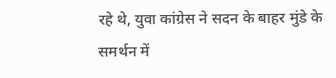रहे थे, युवा कांग्रेस ने सदन के बाहर मुंडे के समर्थन में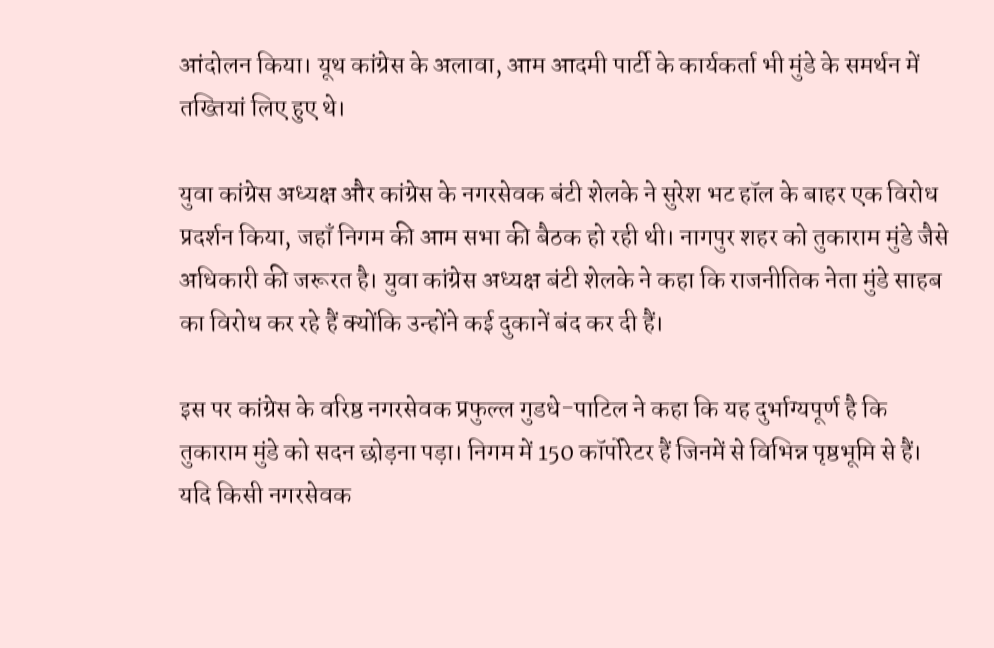आंदोलन किया। यूथ कांग्रेस के अलावा, आम आदमी पार्टी के कार्यकर्ता भी मुंडे के समर्थन में तख्तियां लिए हुए थे।

युवा कांग्रेस अध्यक्ष और कांग्रेस के नगरसेवक बंटी शेलके ने सुरेश भट हॉल के बाहर एक विरोध प्रदर्शन किया, जहाँ निगम की आम सभा की बैठक हो रही थी। नागपुर शहर को तुकाराम मुंडे जैसे अधिकारी की जरूरत है। युवा कांग्रेस अध्यक्ष बंटी शेलके ने कहा कि राजनीतिक नेता मुंडे साहब का विरोध कर रहे हैं क्योंकि उन्होंने कई दुकानें बंद कर दी हैं।

इस पर कांग्रेस के वरिष्ठ नगरसेवक प्रफुल्ल गुडधे-पाटिल ने कहा कि यह दुर्भाग्यपूर्ण है कि तुकाराम मुंडे को सदन छोड़ना पड़ा। निगम में 150 कॉर्पोरेटर हैं जिनमें से विभिन्न पृष्ठभूमि से हैं। यदि किसी नगरसेवक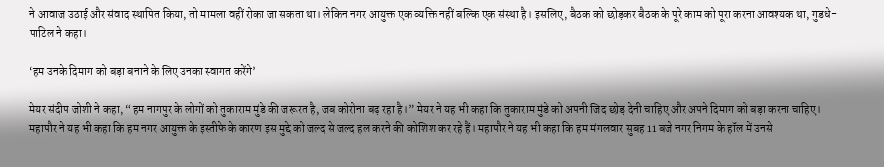ने आवाज उठाई और संवाद स्थापित किया, तो मामला वहीं रोका जा सकता था। लेकिन नगर आयुक्त एक व्यक्ति नहीं बल्कि एक संस्था है। इसलिए, बैठक को छोड़कर बैठक के पूरे काम को पूरा करना आवश्यक था, गुडधे-पाटिल ने कहा।

‘हम उनके दिमाग को बड़ा बनाने के लिए उनका स्वागत करेंगे’

मेयर संदीप जोशी ने कहा, “हम नागपुर के लोगों को तुकाराम मुंडे की जरूरत है, जब कोरोना बढ़ रहा है।” मेयर ने यह भी कहा कि तुकाराम मुंडे को अपनी जिद छोड़ देनी चाहिए और अपने दिमाग को बड़ा करना चाहिए। महापौर ने यह भी कहा कि हम नगर आयुक्त के इस्तीफे के कारण इस मुद्दे को जल्द से जल्द हल करने की कोशिश कर रहे हैं। महापौर ने यह भी कहा कि हम मंगलवार सुबह 11 बजे नगर निगम के हॉल में उनसे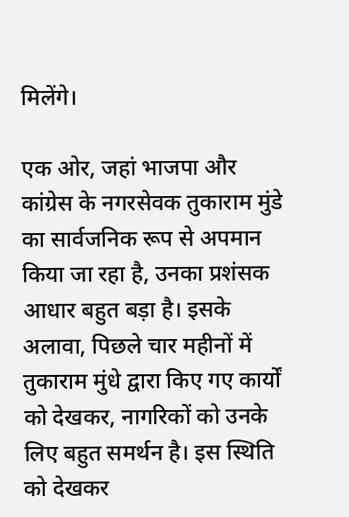मिलेंगे।

एक ओर, जहां भाजपा और कांग्रेस के नगरसेवक तुकाराम मुंडे का सार्वजनिक रूप से अपमान किया जा रहा है, उनका प्रशंसक आधार बहुत बड़ा है। इसके अलावा, पिछले चार महीनों में तुकाराम मुंधे द्वारा किए गए कार्यों को देखकर, नागरिकों को उनके लिए बहुत समर्थन है। इस स्थिति को देखकर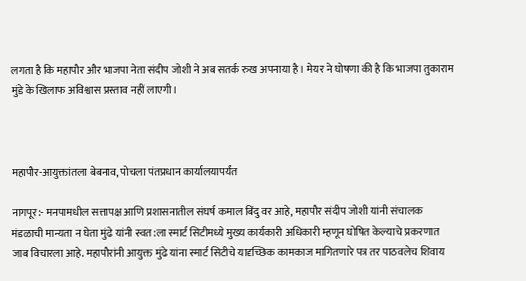लगता है कि महापौर और भाजपा नेता संदीप जोशी ने अब सतर्क रुख अपनाया है। मेयर ने घोषणा की है कि भाजपा तुकाराम मुंडे के खिलाफ अविश्वास प्रस्ताव नहीं लाएगी।



महापौर-आयुक्तांतला बेबनाव, पोचला पंतप्रधान कार्यालयापर्यंत

नागपूर:- मनपामधील सत्तापक्ष आणि प्रशासनातील संघर्ष कमाल बिंदु वर आहे, महापौर संदीप जोशी यांनी संचालक मंडळाची मान्यता न घेता मुंढे यांनी स्वत:ला स्मार्ट सिटीमध्ये मुख्य कार्यकारी अधिकारी म्हणून घोषित केल्याचे प्रकरणात जाब विचारला आहे. महापौरांनी आयुक्त मुंढे यांना स्मार्ट सिटीचे यादृच्छिक कामकाज मागितणारे पत्र तर पाठवलेच शिवाय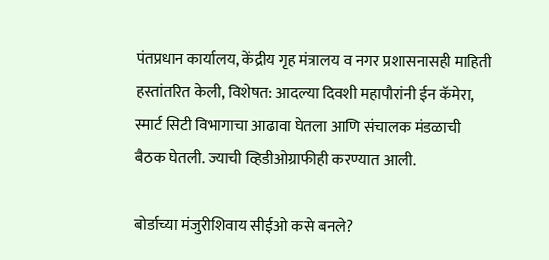पंतप्रधान कार्यालय, केंद्रीय गृह मंत्रालय व नगर प्रशासनासही माहिती हस्तांतरित केली, विशेषत: आदल्या दिवशी महापौरांनी ईन कॅमेरा, स्मार्ट सिटी विभागाचा आढावा घेतला आणि संचालक मंडळाची बैठक घेतली. ज्याची व्हिडीओग्राफीही करण्यात आली.

बोर्डाच्या मंजुरीशिवाय सीईओ कसे बनले?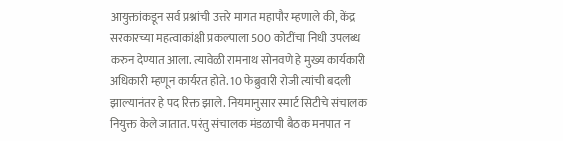आयुक्तांकडून सर्व प्रश्नांची उत्तरे मागत महापौर म्हणाले की, केंद्र सरकारच्या महत्वाकांक्षी प्रकल्पाला 500 कोटींचा निधी उपलब्ध करुन देण्यात आला. त्यावेळी रामनाथ सोनवणे हे मुख्य कार्यकारी अधिकारी म्हणून कार्यरत होते. 10 फेब्रुवारी रोजी त्यांची बदली झाल्यानंतर हे पद रिक्त झाले. नियमानुसार स्मार्ट सिटीचे संचालक नियुक्त केले जातात. परंतु संचालक मंडळाची बैठक मनपात न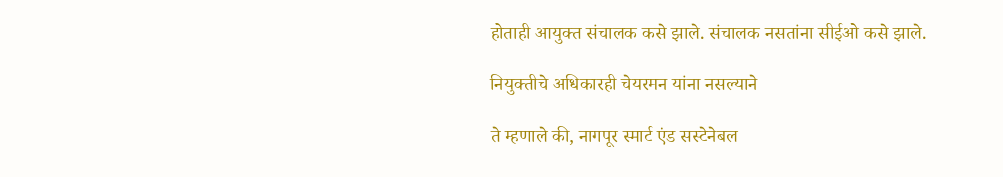होताही आयुक्त संचालक कसे झाले. संचालक नसतांना सीईओ कसे झाले.

नियुक्तीचे अधिकारही चेयरमन यांना नसल्याने

ते म्हणाले की, नागपूर स्मार्ट एंड सस्टेनेबल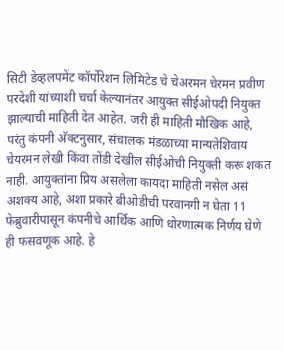सिटी डेव्हलपमेंट कॉर्पोरेशन लिमिटेड चे चेअरमन चेरमन प्रवीण परदेशी यांच्याशी चर्चा केल्यानंतर आयुक्त सीईओपदी नियुक्त झाल्याची माहिती देत आहेत. जरी ही माहिती मौखिक आहे, परंतु कंपनी अ‍ॅक्टनुसार, संचालक मंडळाच्या मान्यतेशिवाय चेयरमन लेखी किंवा तोंडी देखील सीईओची नियुक्ती करू शकत नाही. आयुक्तांना प्रिय असलेला कायदा माहिती नसेल असं अशक्य आहे, अशा प्रकारे बीओडीची परवानगी न घेता 11 फेब्रुवारीपासून कंपनीचे आर्थिक आणि धोरणात्मक निर्णय घेणे ही फसवणूक आहे. हे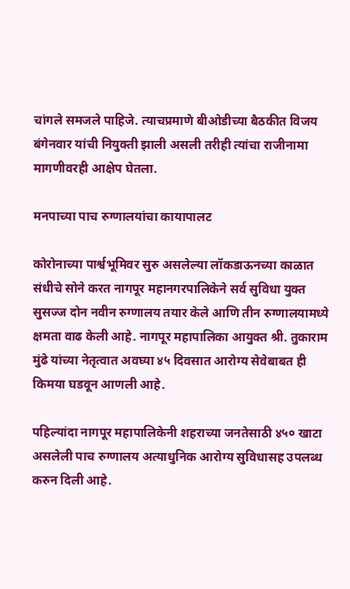चांगले समजले पाहिजे. त्याचप्रमाणे बीओडीच्या बैठकीत विजय बंगेनवार यांची नियुक्ती झाली असली तरीही त्यांचा राजीनामा मागणीवरही आक्षेप घेतला.

मनपाच्या पाच रुग्णालयांचा कायापालट

कोरोनाच्या पार्श्वभूमिवर सुरु असलेल्या लॉकडाऊनच्या काळात संधीचे सोने करत नागपूर महानगरपालिकेने सर्व सुविधा युक्त सुसज्ज दोन नवीन रुग्णालय तयार केले आणि तीन रुग्णालयामध्ये क्षमता वाढ केली आहे. नागपूर महापालिका आयुक्त श्री. तुकाराम मुंढे यांच्या नेतृत्वात अवघ्या ४५ दिवसात आरोग्य सेवेबाबत ही किमया घडवून आणली आहे.

पहिल्यांदा नागपूर महापालिकेनी शहराच्या जनतेसाठी ४५० खाटा असलेली पाच रुग्णालय अत्याधुनिक आरोग्य सुविधासह उपलब्ध करुन दिली आहे.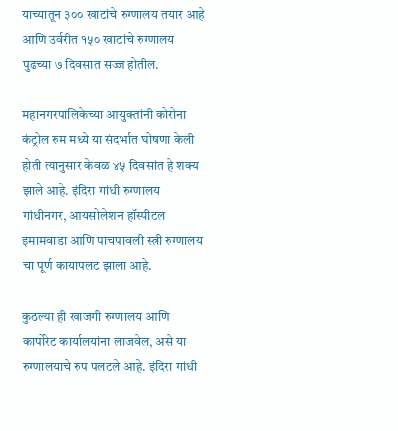याच्यातून ३०० खाटांचे रुग्णालय तयार आहे आणि उर्वरीत १५० खाटांचे रुग्णालय पुढच्या ७ दिवसात सज्ज होतील.

महानगरपालिकेच्या आयुक्तांनी कोरोना कंट्रोल रुम मध्ये या संदर्भात घोषणा केली होती त्यानुसार केवळ ४५ दिवसांत हे शक्य झाले आहे. इंदिरा गांधी रुग्णालय गांधीनगर, आयसोलेशन हॉस्पीटल इमामवाडा आणि पाचपावली स्त्री रुग्णालय चा पूर्ण कायापलट झाला आहे.

कुठल्या ही खाजगी रुग्णालय आणि कार्पोरेट कार्यालयांना लाजवेल, असे या रुग्णालयाचे रुप पलटले आहे. इंदिरा गांधी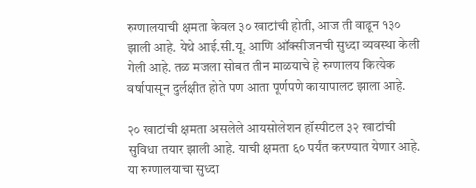रुग्णालयाची क्षमता केवल ३० खाटांची होती, आज ती वाढून १३० झाली आहे. येथे आई.सी.यू. आणि ऑक्सीजनची सुध्दा व्यवस्था केली गेली आहे. तळ मजला सोबत तीन माळयाचे हे रुग्णालय कित्येक वर्षापासून दुर्लक्षीत होते पण आता पूर्णपणे कायापालट झाला आहे.

२० खाटांची क्षमता असलेले आयसोलेशन हॉस्पीटल ३२ खाटांची सुविधा तयार झाली आहे. याची क्षमता ६० पर्यंत करण्यात येणार आहे. या रुग्णालयाचा सुध्दा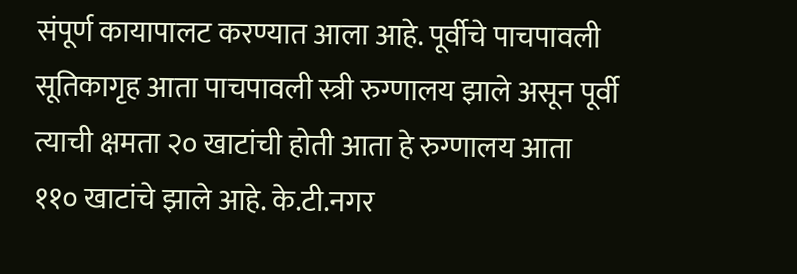संपूर्ण कायापालट करण्यात आला आहे. पूर्वीचे पाचपावली सूतिकागृह आता पाचपावली स्त्री रुग्णालय झाले असून पूर्वी त्याची क्षमता २० खाटांची होती आता हे रुग्णालय आता ११० खाटांचे झाले आहे. के.टी.नगर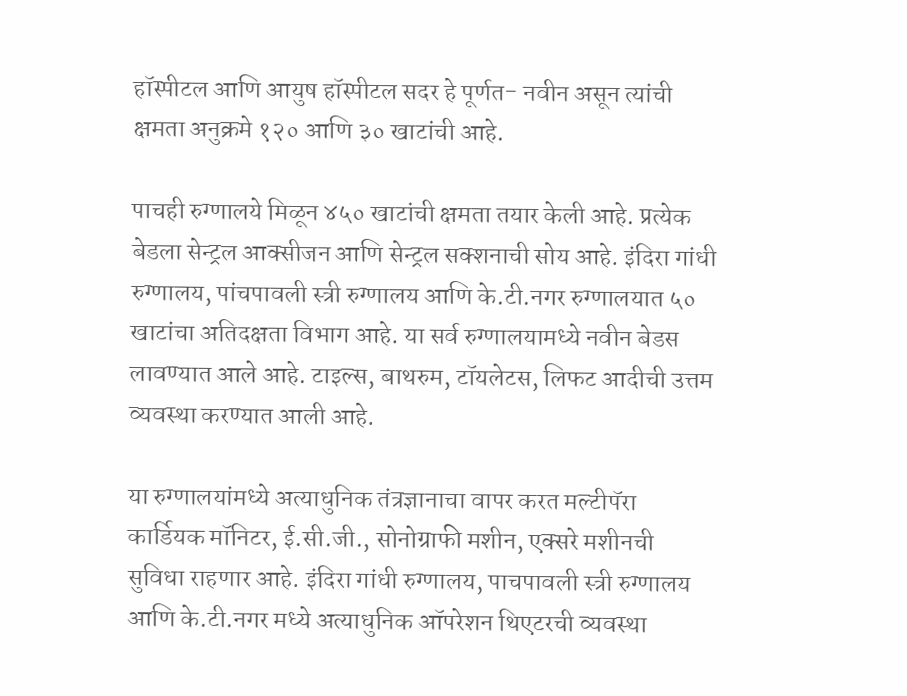हॉस्पीटल आणि आयुष हॉस्पीटल सदर हे पूर्णत- नवीन असून त्यांची क्षमता अनुक्रमे १२० आणि ३० खाटांची आहे.

पाचही रुग्णालये मिळून ४५० खाटांची क्षमता तयार केली आहे. प्रत्येक बेडला सेन्ट्रल आक्सीजन आणि सेन्ट्रल सक्शनाची सोय आहे. इंदिरा गांधी रुग्णालय, पांचपावली स्त्री रुग्णालय आणि के.टी.नगर रुग्णालयात ५० खाटांचा अतिदक्षता विभाग आहे. या सर्व रुग्णालयामध्ये नवीन बेडस लावण्यात आले आहे. टाइल्स, बाथरुम, टॉयलेटस, लिफट आदीची उत्तम व्यवस्था करण्यात आली आहे.

या रुग्णालयांमध्ये अत्याधुनिक तंत्रज्ञानाचा वापर करत मल्टीपॅरा कार्डियक मॉनिटर, ई.सी.जी., सोनोग्राफी मशीन, एक्सरे मशीनची सुविधा राहणार आहे. इंदिरा गांधी रुग्णालय, पाचपावली स्त्री रुग्णालय आणि के.टी.नगर मध्ये अत्याधुनिक ऑपरेशन थिएटरची व्यवस्था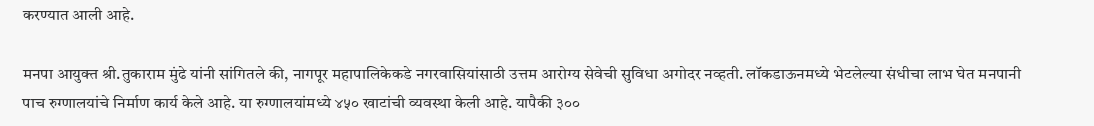करण्यात आली आहे.

मनपा आयुक्त श्री.तुकाराम मुंढे यांनी सांगितले की, नागपूर महापालिकेकडे नगरवासियांसाठी उत्तम आरोग्य सेवेची सुविधा अगोदर नव्हती. लॉकडाऊनमध्ये भेटलेल्या संधीचा लाभ घेत मनपानी पाच रुग्णालयांचे निर्माण कार्य केले आहे. या रुग्णालयांमध्ये ४५० खाटांची व्यवस्था केली आहे. यापैकी ३००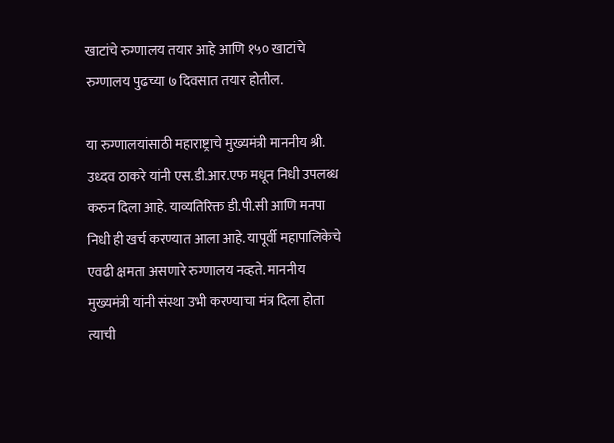खाटांचे रुग्णालय तयार आहे आणि १५० खाटांचे रुग्णालय पुढच्या ७ दिवसात तयार होतील.

या रुग्णालयांसाठी महाराष्ट्राचे मुख्यमंत्री माननीय श्री. उध्दव ठाकरे यांनी एस.डी.आर.एफ मधून ‍निधी उपलब्ध करुन दिला आहे. याव्यतिरिक्त डी.पी.सी आणि मनपा निधी ही खर्च करण्यात आला आहे. यापूर्वी महापालिकेचे एवढी क्षमता असणारे रुग्णालय नव्हते. माननीय मुख्यमंत्री यांनी संस्था उभी करण्याचा मंत्र दिला होता त्याची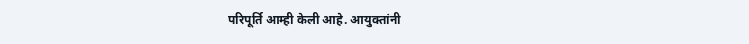परिपूर्ति आम्ही केली आहे. आयुक्तांनी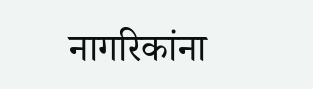नागरिकांना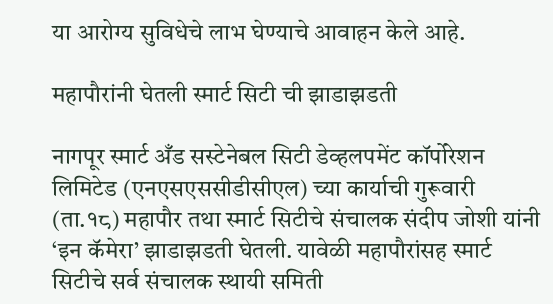या आरोग्य सुविधेचे लाभ घेण्याचे आवाहन केले आहे.

महापौरांनी घेतली स्मार्ट सिटी ची झाडाझडती

नागपूर स्मार्ट अँड सस्टेनेबल सिटी डेव्हलपमेंट कॉर्पोरेशन लिमिटेड (एनएसएससीडीसीएल) च्या कार्याची गुरूवारी (ता.१८) महापौर तथा स्मार्ट सिटीचे संचालक संदीप जोशी यांनी ‘इन कॅमेरा’ झाडाझडती घेतली. यावेळी महापौरांसह स्मार्ट सिटीचे सर्व संचालक स्थायी समिती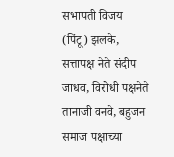सभापती विजय (पिंटू) झलके, सत्तापक्ष नेते संदीप जाधव, विरोधी पक्षनेते तानाजी वनवे, बहुजन समाज पक्षाच्या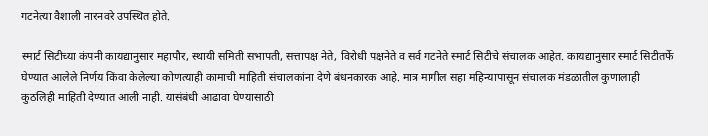गटनेत्या वैशाली नारनवरे उपस्थित होते.

स्मार्ट सिटीच्या कंपनी कायद्यानुसार महापौर, स्थायी समिती सभापती, सत्तापक्ष नेते, विरोधी पक्षनेते व सर्व गटनेते स्मार्ट सिटीचे संचालक आहेत. कायद्यानुसार स्मार्ट सिटीतर्फे घेण्यात आलेले निर्णय किंवा केलेल्या कोणत्याही कामाची माहिती संचालकांना देणे बंधनकारक आहे. मात्र मागील सहा महिन्यापासून संचालक मंडळातील कुणालाही कुठलिही माहिती देण्यात आली नाही. यासंबंधी आढावा घेण्यासाठी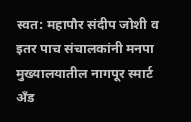स्वत: महापौर संदीप जोशी व इतर पाच संचालकांनी मनपा मुख्यालयातील नागपूर स्मार्ट अँड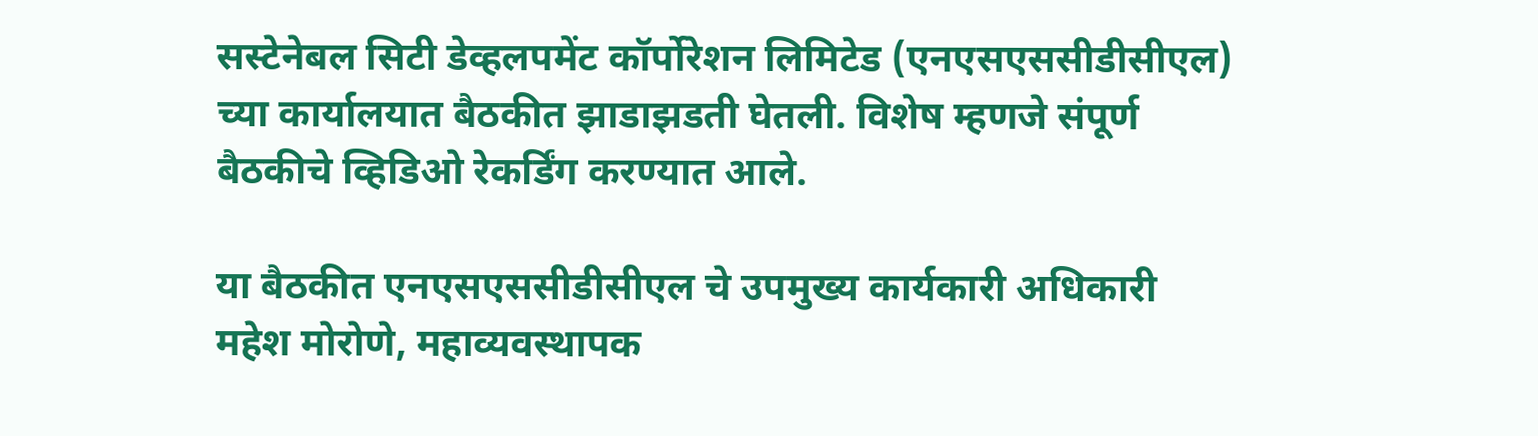सस्टेनेबल सिटी डेव्हलपमेंट कॉर्पोरेशन लिमिटेड (एनएसएससीडीसीएल) च्या कार्यालयात बैठकीत झाडाझडती घेतली. विशेष म्हणजे संपूर्ण बैठकीचे व्हिडिओ रेकर्डिंग करण्यात आले.

या बैठकीत एनएसएससीडीसीएल चे उपमुख्य कार्यकारी अधिकारी महेश मोरोणे, महाव्यवस्थापक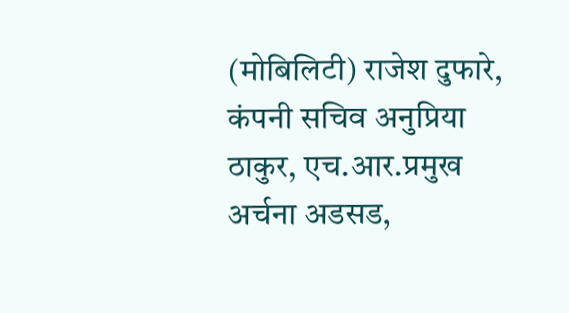(मोबिलिटी) राजेश दुफारे, कंपनी सचिव अनुप्रिया ठाकुर, एच.आर.प्रमुख अर्चना अडसड,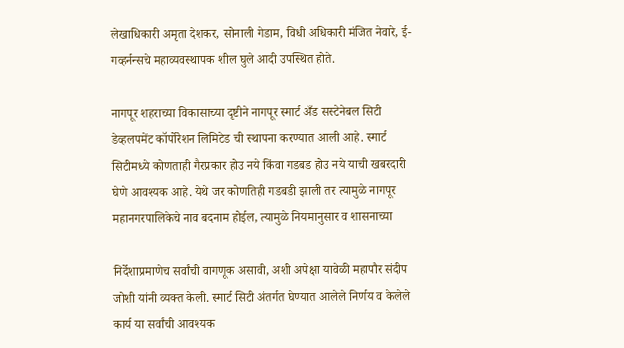लेखाधिकारी अमृता देशकर, सोनाली गेडाम, विधी अधिकारी मंजित नेवारे, ई-गव्हर्नन्सचे महाव्यवस्थापक शील घुले आदी उपस्थित होते.

नागपूर शहराच्या विकासाच्या दृष्टीने नागपूर स्मार्ट अँड सस्टेनेबल सिटी डेव्हलपमेंट कॉर्पोरेशन लिमिटेड ची स्थापना करण्यात आली आहे. स्मार्ट सिटीमध्ये कोणताही गैरप्रकार होउ नये किंवा गडबड होउ नये याची खबरदारी घेणे आवश्यक आहे. येथे जर कोणतिही गडबडी झाली तर त्यामुळे नागपूर महानगरपालिकेचे नाव बदनाम होईल, त्यामुळे नियमानुसार व शासनाच्या

निर्देशाप्रमाणेच सर्वांची वागणूक असावी, अशी अपेक्षा यावेळी महापौर संदीप जोशी यांनी व्यक्त केली. स्मार्ट सिटी अंतर्गत घेण्यात आलेले निर्णय व केलेले कार्य या सर्वांची आवश्यक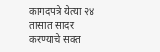कागदपत्रे येत्या २४ तासात सादर करण्याचे सक्त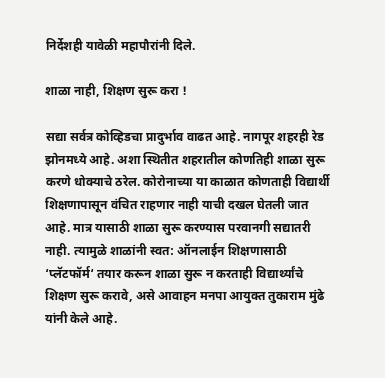निर्देशही यावेळी महापौरांनी दिले.

शाळा नाही, शिक्षण सुरू करा !

सद्या सर्वत्र कोव्हिडचा प्रादुर्भाव वाढत आहे. नागपूर शहरही रेड झोनमध्ये आहे. अशा स्थितीत शहरातील कोणतिही शाळा सुरू करणे धोक्याचे ठरेल. कोरोनाच्या या काळात कोणताही विद्यार्थी शिक्षणापासून वंचित राहणार नाही याची दखल घेतली जात आहे. मात्र यासाठी शाळा सुरू करण्यास परवानगी सद्यातरी नाही. त्यामुळे शाळांनी स्वत: ऑनलाईन शिक्षणासाठी ‘प्लॅटफॉर्म‘ तयार करून शाळा सुरू न करताही विद्यार्थ्यांचे शिक्षण सुरू करावे, असे आवाहन मनपा आयुक्त तुकाराम मुंढे यांनी केले आहे.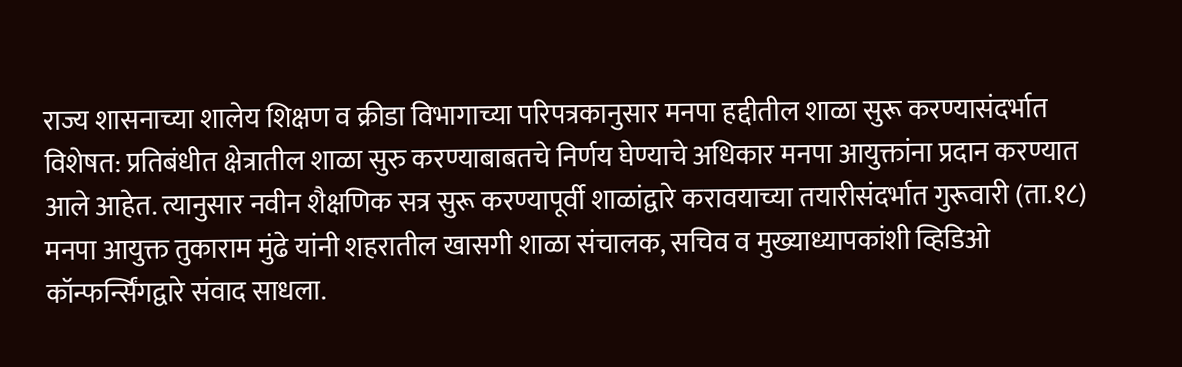राज्य शासनाच्या शालेय शिक्षण व क्रीडा विभागाच्या परिपत्रकानुसार मनपा हद्दीतील शाळा सुरू करण्यासंदर्भात विशेषत: प्रतिबंधीत क्षेत्रातील शाळा सुरु करण्याबाबतचे निर्णय घेण्याचे अधिकार मनपा आयुक्तांना प्रदान करण्यात आले आहेत. त्यानुसार नवीन शैक्षणिक सत्र सुरू करण्यापूर्वी शाळांद्वारे करावयाच्या तयारीसंदर्भात गुरूवारी (ता.१८) मनपा आयुक्त तुकाराम मुंढे यांनी शहरातील खासगी शाळा संचालक, सचिव व मुख्याध्यापकांशी व्हिडिओ कॉन्फर्न्सिंगद्वारे संवाद साधला.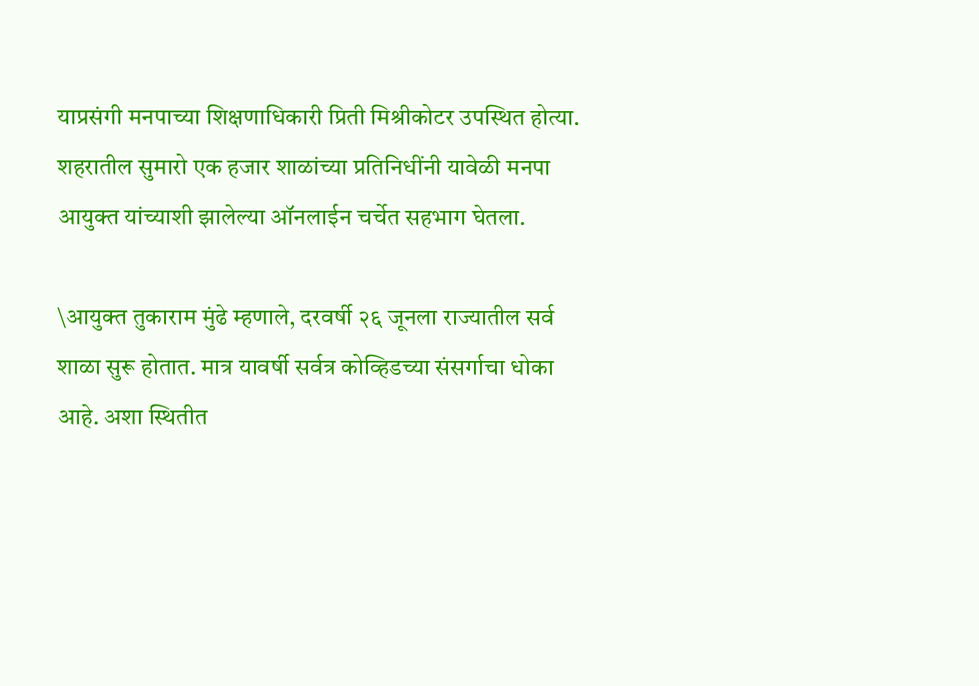याप्रसंगी मनपाच्या शिक्षणाधिकारी प्रिती मिश्रीकोटर उपस्थित होत्या. शहरातील सुमारो एक हजार शाळांच्या प्रतिनिधींनी यावेळी मनपा आयुक्त यांच्याशी झालेल्या ऑनलाईन चर्चेत सहभाग घेतला.

\आयुक्त तुकाराम मुंढे म्हणाले, दरवर्षी २६ जूनला राज्यातील सर्व शाळा सुरू होतात. मात्र यावर्षी सर्वत्र कोव्हिडच्या संसर्गाचा धोका आहे. अशा स्थितीत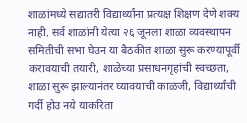शाळांमध्ये सद्यातरी विद्यार्थ्यांना प्रत्यक्ष शिक्षण देणे शक्य नाही. सर्व शाळांनी येत्या २६ जूनला शाळा व्यवस्थापन समितीची सभा घेउन या बैठकीत शाळा सुरू करण्यापूर्वी करावयाची तयारी, शाळेच्या प्रसाधनगृहांची स्वच्छता, शाळा सुरू झाल्यानंतर घ्यावयाची काळजी, विद्यार्थ्यांची गर्दी होउ नये याकरिता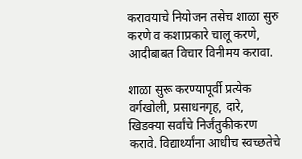करावयाचे नियोजन तसेच शाळा सुरु करणे व कशाप्रकारे चालू करणे, आदीबाबत विचार विनीमय करावा.

शाळा सुरू करण्यापूर्वी प्रत्येक वर्गखोली, प्रसाधनगृह, दारे, खिडक्या सर्वांचे निर्जंतुकीकरण करावे. विद्यार्थ्यांना आधीच स्वच्छतेचे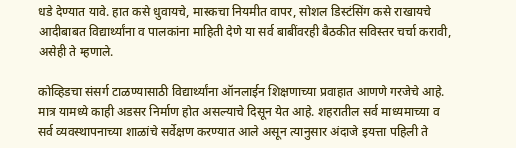धडे देण्यात यावे. हात कसे धुवायचे, मास्कचा नियमीत वापर, सोशल डिस्टंसिंग कसे राखायचे आदीबाबत विद्यार्थ्यांना व पालकांना माहिती देणे या सर्व बाबींवरही बैठकीत सविस्तर चर्चा करावी, असेही ते म्हणाले.

कोव्हिडचा संसर्ग टाळण्यासाठी विद्यार्थ्यांना ऑनलाईन शिक्षणाच्या प्रवाहात आणणे गरजेचे आहे. मात्र यामध्ये काही अडसर निर्माण होत असल्याचे दिसून येत आहे. शहरातील सर्व माध्यमाच्या व सर्व व्यवस्थापनाच्या शाळांचे सर्वेक्षण करण्यात आले असून त्यानुसार अंदाजे इयत्ता पहिली ते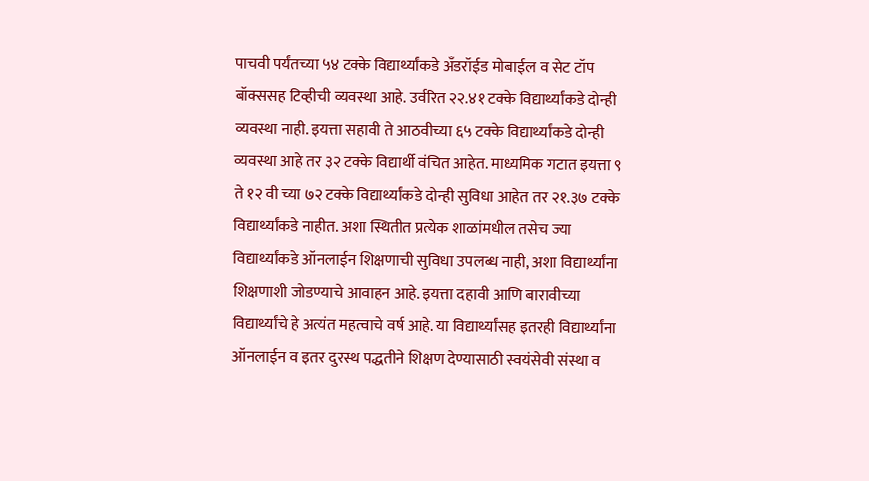पाचवी पर्यंतच्या ५४ टक्के विद्यार्थ्यांकडे अँडरॉईड मोबाईल व सेट टॉप बॉक्ससह टिव्‍हीची व्यवस्था आहे. उर्वरित २२.४१ टक्के विद्यार्थ्यांकडे दोन्ही व्यवस्था नाही. इयत्ता सहावी ते आठवीच्या ६५ टक्के विद्यार्थ्यांकडे दोन्ही व्यवस्था आहे तर ३२ टक्के विद्यार्थी वंचित आहेत. माध्यमिक गटात इयत्ता ९ ते १२ वी च्या ७२ टक्के विद्यार्थ्यांकडे दोन्ही सुविधा आहेत तर २१.३७ टक्के विद्यार्थ्यांकडे नाहीत. अशा स्थितीत प्रत्येक शाळांमधील तसेच ज्या विद्यार्थ्यांकडे ऑनलाईन शिक्षणाची सुविधा उपलब्ध नाही, अशा विद्यार्थ्यांना शिक्षणाशी जोडण्याचे आवाहन आहे. इयत्ता दहावी आणि बारावीच्या विद्यार्थ्यांचे हे अत्यंत महत्वाचे वर्ष आहे. या विद्यार्थ्यांसह इतरही विद्यार्थ्यांना ऑनलाईन व इतर दुरस्थ पद्धतीने शिक्षण देण्यासाठी स्वयंसेवी संस्था व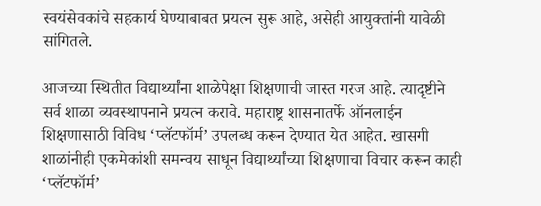स्वयंसेवकांचे सहकार्य घेण्याबाबत प्रयत्न सुरू आहे, असेही आयुक्तांनी यावेळी सांगितले.

आजच्या स्थितीत विद्यार्थ्यांना शाळेपेक्षा शिक्षणाची जास्त गरज आहे. त्यादृष्टीने सर्व शाळा व्यवस्थापनाने प्रयत्न करावे. महाराष्ट्र शासनातर्फे ऑनलाईन शिक्षणासाठी विविध ‘प्लॅटफॉर्म’ उपलब्ध करून देण्यात येत आहेत. खासगी शाळांनीही एकमेकांशी समन्वय साधून विद्यार्थ्यांच्या शिक्षणाचा विचार करून काही ‘प्लॅटफॉर्म’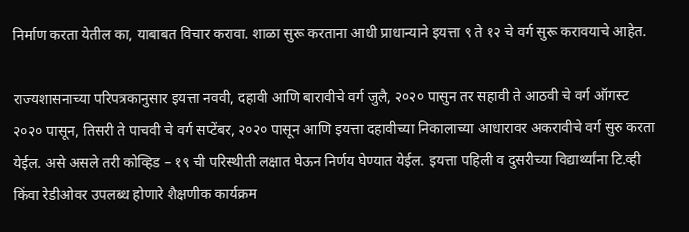निर्माण करता येतील का, याबाबत विचार करावा. शाळा सुरू करताना आधी प्राधान्याने इयत्ता ९ ते १२ चे वर्ग सुरू करावयाचे आहेत.

राज्यशासनाच्या परिपत्रकानुसार इयत्ता नववी, दहावी आणि बारावीचे वर्ग जुलै, २०२० पासुन तर सहावी ते आठवी चे वर्ग ऑगस्ट २०२० पासून, तिसरी ते पाचवी चे वर्ग सप्टेंबर, २०२० पासून आणि इयत्ता दहावीच्या निकालाच्या आधारावर अकरावीचे वर्ग सुरु करता येईल. असे असले तरी कोव्हिड – १९ ची परिस्थीती लक्षात घेऊन निर्णय घेण्यात येईल. इयत्ता पहिली व दुसरीच्या विद्यार्थ्यांना टि.व्ही किंवा रेडीओवर उपलब्ध होणारे शैक्षणीक कार्यक्रम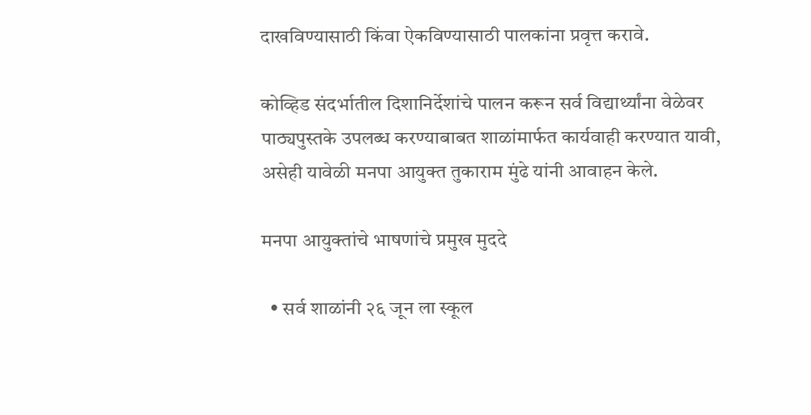दाखविण्यासाठी किंवा ऐकविण्यासाठी पालकांना प्रवृत्त करावे.

कोव्हिड संदर्भातील दिशानिर्देशांचे पालन करून सर्व विद्यार्थ्यांना वेळेवर पाठ्यपुस्तके उपलब्ध करण्याबाबत शाळांमार्फत कार्यवाही करण्यात यावी, असेही यावेळी मनपा आयुक्त तुकाराम मुंढे यांनी आवाहन केले.

मनपा आयुक्तांचे भाषणांचे प्रमुख मुददे

  • सर्व शाळांनी २६ जून ला स्कूल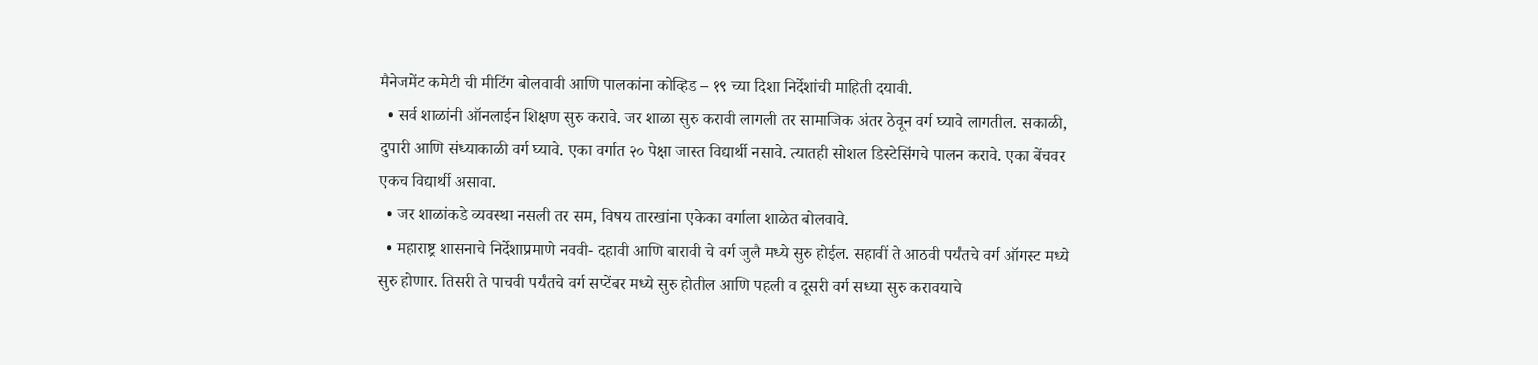मैनेजमेंट कमेटी ची मीटिंग बोलवावी आणि पालकांना कोव्हिड – १९ च्या दिशा निर्देशांची माहिती दयावी.
  • सर्व शाळांनी ऑनलाईन शिक्षण सुरु करावे. जर शाळा सुरु करावी लागली तर सामाजिक अंतर ठेवून वर्ग घ्यावे लागतील. सकाळी, दुपारी आणि संध्याकाळी वर्ग घ्यावे. एका वर्गात २० पेक्षा जास्त विद्यार्थी नसावे. त्यातही सोशल डिस्टेसिंगचे पालन करावे. एका बेंचवर एकच विद्यार्थी असावा.
  • जर शाळांकडे व्यवस्था नसली तर सम, विषय तारखांना एकेका वर्गाला शाळेत बोलवावे.
  • महाराष्ट्र शासनाचे निर्देशाप्रमाणे नववी- दहावी आणि बारावी चे वर्ग जुलै मध्ये सुरु होईल. सहावीं ते आठवी पर्यंतचे वर्ग ऑगस्ट मध्ये सुरु होणार. तिसरी ते पाचवी पर्यंतचे वर्ग सप्टेंबर मध्ये सुरु होतील आणि पहली व दूसरी वर्ग सध्या सुरु करावयाचे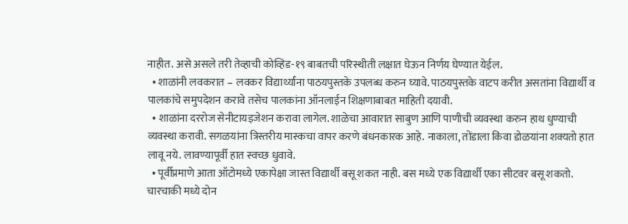नाहीत. असे असले तरी तेव्हाची कोव्हिड-१९ बाबतची परिस्थीती लक्षात घेऊन निर्णय घेण्यात येईल.
  • शाळांनी लवकरात – लवकर विद्यार्थ्यांना पाठयपुस्तके उपलब्ध करुन घ्यावे. पाठयपुस्तके वाटप करीत असतांना विद्यार्थी व पालकांचे समुपदेशन करावे तसेच पालकांना ऑनलाईन शिक्षणाबाबत माहिती दयावी.
  • शाळांना दररोज सेनीटायइजेशन करावा लागेल. शाळेचा आवारात साबुण आणि पाणीची व्यवस्था करुन हाथ धुण्याची व्यवस्था करावी. सगळयांना त्रिस्तरीय मास्कचा वापर करणे बंधनकारक आहे. नाकाला, तोंडाला किंवा डोळयांना शक्यतो हात लावू नये. लावण्यापूर्वी हात स्वच्छ धुवावे.
  • पूर्वीप्रमाणे आता ऑटोमध्ये एकापेक्षा जास्त विद्यार्थी बसू शकत नाही. बस मध्ये एक विद्यार्थी एका सीटवर बसू शकतो. चारचाकी मध्ये दोन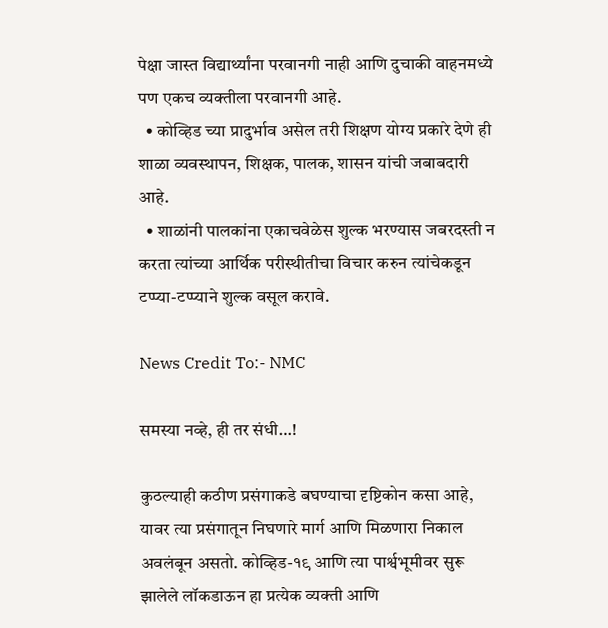पेक्षा जास्त विद्यार्थ्यांना परवानगी नाही आणि दुचाकी वाहनमध्ये पण एकच व्यक्तीला परवानगी आहे.
  • कोव्हिड च्या प्रादुर्भाव असेल तरी शिक्षण योग्य प्रकारे देणे ही शाळा व्यवस्थापन, शिक्षक, पालक, शासन यांची जबाबदारी आहे.
  • शाळांनी पालकांना एकाचवेळेस शुल्क भरण्यास जबरदस्ती न करता त्यांच्या आर्थिक परीस्थीतीचा विचार करुन त्यांचेकडून टप्प्या-टप्प्याने शुल्क वसूल करावे.

News Credit To:- NMC

समस्या नव्हे, ही तर संधी…!

कुठल्याही कठीण प्रसंगाकडे बघण्याचा दृष्टिकोन कसा आहे, यावर त्या प्रसंगातून निघणारे मार्ग आणि मिळणारा निकाल अवलंबून असतो. कोव्हिड-१९ आणि त्या पार्श्वभूमीवर सुरू झालेले लॉकडाऊन हा प्रत्येक व्यक्ती आणि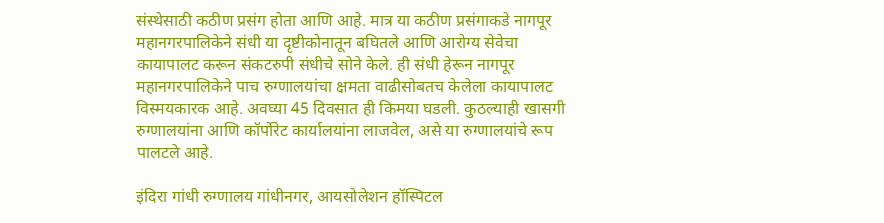संस्थेसाठी कठीण प्रसंग होता आणि आहे. मात्र या कठीण प्रसंगाकडे नागपूर महानगरपालिकेने संधी या दृष्टीकोनातून बघितले आणि आरोग्य सेवेचा कायापालट करून संकटरुपी संधीचे सोने केले. ही संधी हेरून नागपूर महानगरपालिकेने पाच रुग्णालयांचा क्षमता वाढीसोबतच केलेला कायापालट विस्मयकारक आहे. अवघ्या 45 दिवसात ही किमया घडली. कुठल्याही खासगी रुग्णालयांना आणि कॉर्पोरेट कार्यालयांना लाजवेल, असे या रुग्णालयांचे रूप पालटले आहे.

इंदिरा गांधी रुग्णालय गांधीनगर, आयसोलेशन हॉस्पिटल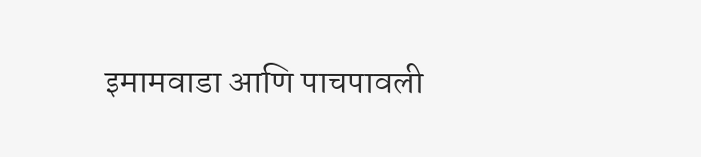इमामवाडा आणि पाचपावली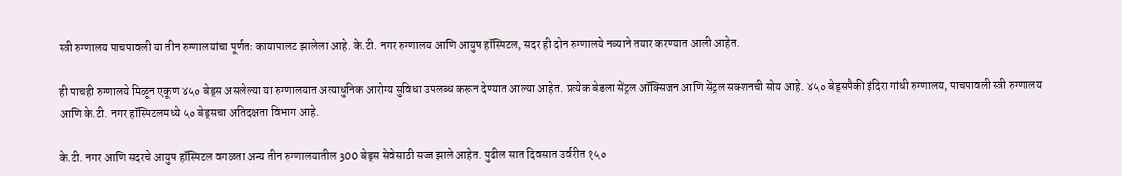स्त्री रुग्णालय पाचपावली या तीन रुग्णालयांचा पूर्णतः कायापालट झालेला आहे. के.टी. नगर रुग्णालय आणि आयुष हॉस्पिटल, सदर ही दोन रुग्णालये नव्याने तयार करण्यात आली आहेत.

ही पाचही रुग्णालये मिळून एकूण ४५० बेड्स असलेल्या या रुग्णालयात अत्याधुनिक आरोग्य सुविधा उपलब्ध करून देण्यात आल्या आहेत. प्रत्येक बेडला सेंट्रल ऑक्सिजन आणि सेंट्रल सक्शनची सोय आहे. ४५० बेड्सपैकी इंदिरा गांधी रुग्णालय, पाचपावली स्त्री रुग्णालय आणि के.टी. नगर हॉस्पिटलमध्ये ५० बेड्सचा अतिदक्षता विभाग आहे.

के.टी. नगर आणि सदरचे आयुष हॉस्पिटल वगळता अन्य तीन रुग्णालयातील 300 बेड्स सेवेसाठी सज्ज झाले आहेत. पुढील सात दिवसात उर्वरीत १५०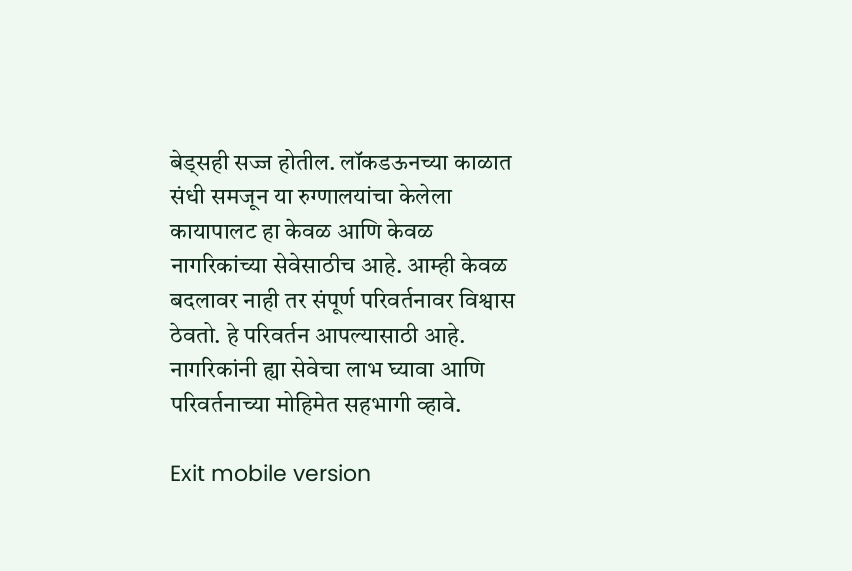बेड्सही सज्ज होतील. लॉकडऊनच्या काळात संधी समजून या रुग्णालयांचा केलेला कायापालट हा केवळ आणि केवळ नागरिकांच्या सेवेसाठीच आहे. आम्ही केवळ बदलावर नाही तर संपूर्ण परिवर्तनावर विश्वास ठेवतो. हे परिवर्तन आपल्यासाठी आहे. नागरिकांनी ह्या सेवेचा लाभ घ्यावा आणि परिवर्तनाच्या मोहिमेत सहभागी व्हावे.

Exit mobile version